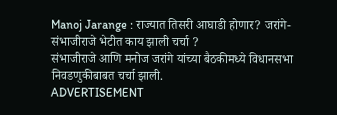Manoj Jarange : राज्यात तिसरी आघाडी होणार? जरांगे-संभाजीराजे भेटीत काय झाली चर्चा ?
संभाजीराजे आणि मनोज जरांगे यांच्या बैठकीमध्ये विधानसभा निवडणुकीबाबत चर्चा झाली.
ADVERTISEMENT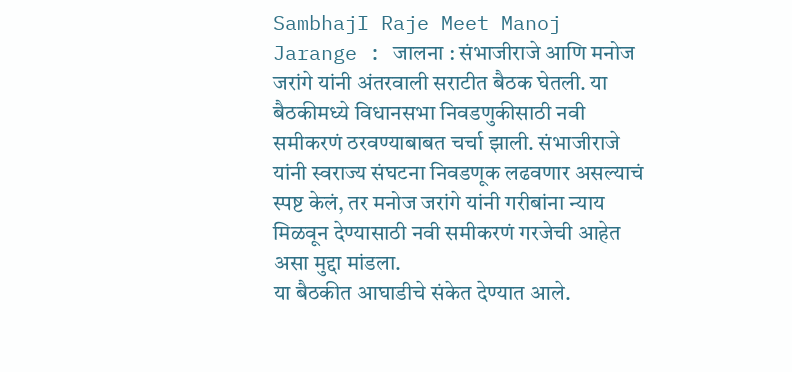SambhajI Raje Meet Manoj Jarange : जालना : संभाजीराजे आणि मनोज जरांगे यांनी अंतरवाली सराटीत बैठक घेतली. या बैठकीमध्ये विधानसभा निवडणुकीसाठी नवी समीकरणं ठरवण्याबाबत चर्चा झाली. संभाजीराजे यांनी स्वराज्य संघटना निवडणूक लढवणार असल्याचं स्पष्ट केलं, तर मनोज जरांगे यांनी गरीबांना न्याय मिळवून देण्यासाठी नवी समीकरणं गरजेची आहेत असा मुद्दा मांडला.
या बैठकीत आघाडीचे संकेत देण्यात आले.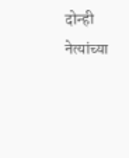दोन्ही नेत्यांच्या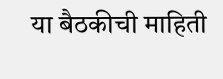या बैठकीची माहिती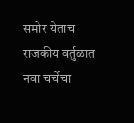समोर येताच राजकीय वर्तुळात नवा चर्चेचा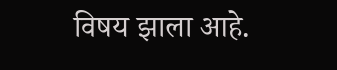विषय झाला आहे.